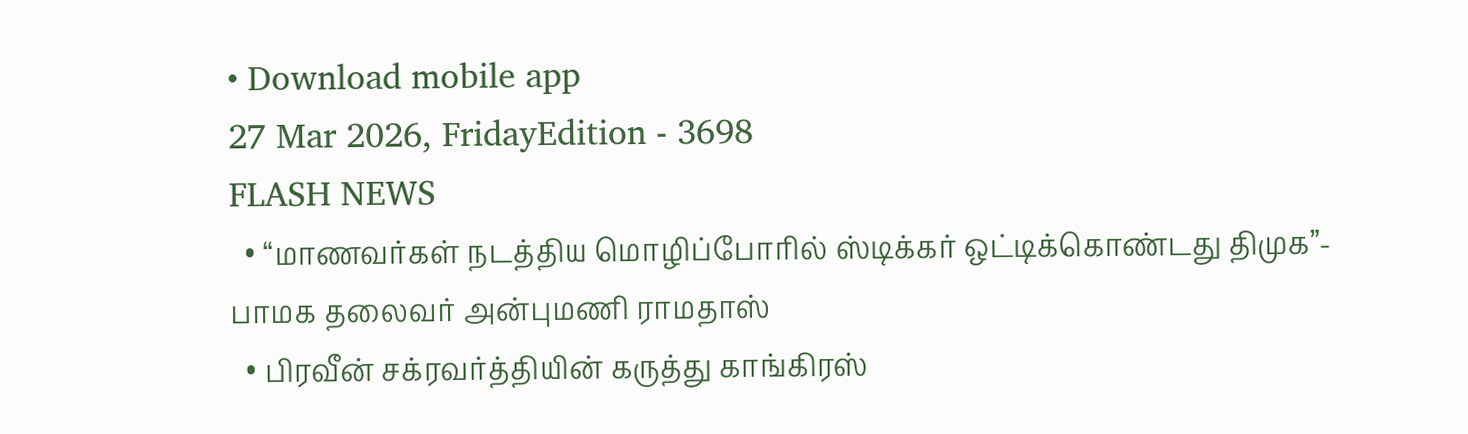• Download mobile app
27 Mar 2026, FridayEdition - 3698
FLASH NEWS
  • “மாணவர்கள் நடத்திய மொழிப்போரில் ஸ்டிக்கர் ஒட்டிக்கொண்டது திமுக”- பாமக தலைவர் அன்புமணி ராமதாஸ்
  • பிரவீன் சக்ரவர்த்தியின் கருத்து காங்கிரஸ்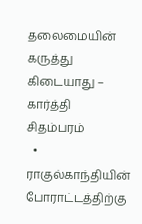தலைமையின் கருத்து கிடையாது – கார்த்தி சிதம்பரம்
  • ராகுல்காந்தியின் போராட்டத்திற்கு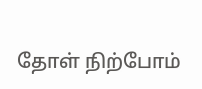தோள் நிற்போம்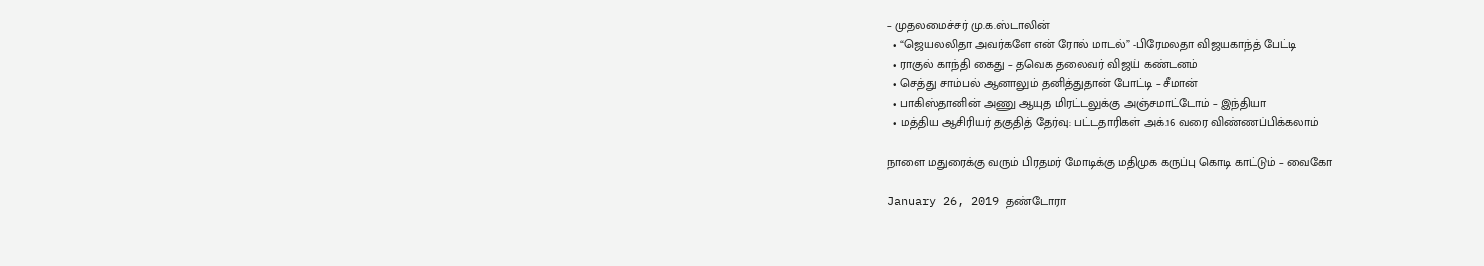– முதலமைச்சர் மு.க.ஸ்டாலின்
  • “ஜெயலலிதா அவர்களே என் ரோல் மாடல்” -பிரேமலதா விஜயகாந்த் பேட்டி
  • ராகுல் காந்தி கைது – தவெக தலைவர் விஜய் கண்டனம்
  • செத்து சாம்பல் ஆனாலும் தனித்துதான் போட்டி – சீமான்
  • பாகிஸ்தானின் அணு ஆயுத மிரட்டலுக்கு அஞ்சமாட்டோம் – இந்தியா
  • மத்திய ஆசிரியர் தகுதித் தேர்வு: பட்டதாரிகள் அக்.16 வரை விண்ணப்பிக்கலாம்

நாளை மதுரைக்கு வரும் பிரதமர் மோடிக்கு மதிமுக கருப்பு கொடி காட்டும் – வைகோ

January 26, 2019 தண்டோரா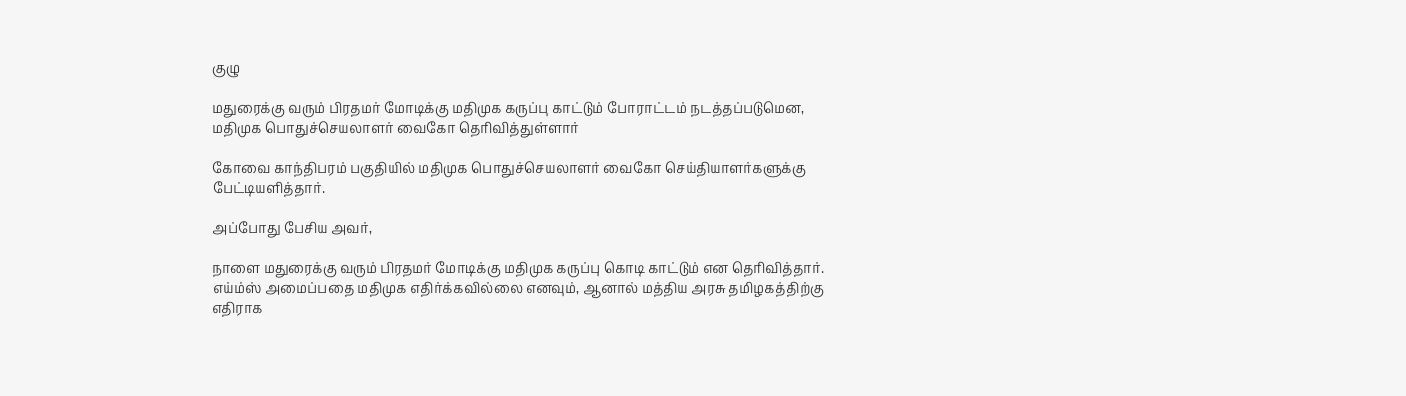குழு

மதுரைக்கு வரும் பிரதமர் மோடிக்கு மதிமுக கருப்பு காட்டும் போராட்டம் நடத்தப்படுமென, மதிமுக பொதுச்செயலாளர் வைகோ தெரிவித்துள்ளார்

கோவை காந்திபரம் பகுதியில் மதிமுக பொதுச்செயலாளர் வைகோ செய்தியாளர்களுக்கு பேட்டியளித்தார்.

அப்போது பேசிய அவர்,

நாளை மதுரைக்கு வரும் பிரதமர் மோடிக்கு மதிமுக கருப்பு கொடி காட்டும் என தெரிவித்தார். எய்ம்ஸ் அமைப்பதை மதிமுக எதிர்க்கவில்லை எனவும், ஆனால் மத்திய அரசு தமிழகத்திற்கு எதிராக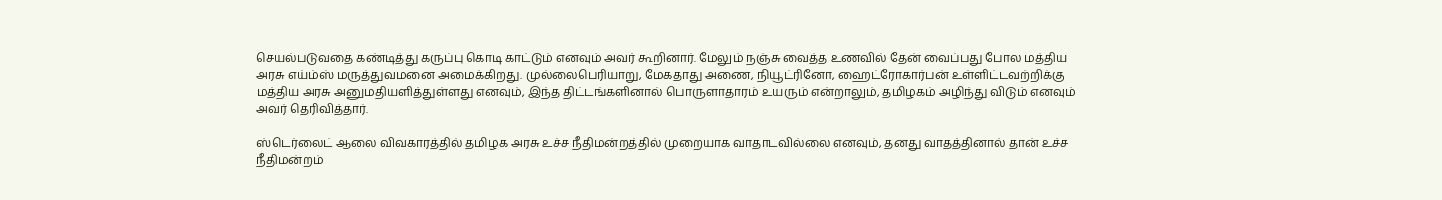செயல்படுவதை கண்டித்து கருப்பு கொடி காட்டும் எனவும் அவர் கூறினார். மேலும் நஞ்சு வைத்த உணவில் தேன் வைப்பது போல மத்திய அரசு எய்ம்ஸ் மருத்துவமனை அமைக்கிறது. முல்லைபெரியாறு, மேகதாது அணை, நியூட்ரினோ, ஹைட்ரோகார்பன் உள்ளிட்டவற்றிக்கு மத்திய அரசு அனுமதியளித்துள்ளது எனவும், இந்த திட்டங்களினால் பொருளாதாரம் உயரும் என்றாலும், தமிழகம் அழிந்து விடும் எனவும் அவர் தெரிவித்தார்.

ஸ்டெர்லைட் ஆலை விவகாரத்தில் தமிழக அரசு உச்ச நீதிமன்றத்தில் முறையாக வாதாடவில்லை எனவும், தனது வாதத்தினால் தான் உச்ச நீதிமன்றம்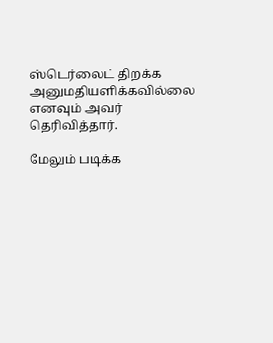ஸ்டெர்லைட் திறக்க அனுமதியளிக்கவில்லை எனவும் அவர் தெரிவித்தார்.

மேலும் படிக்க